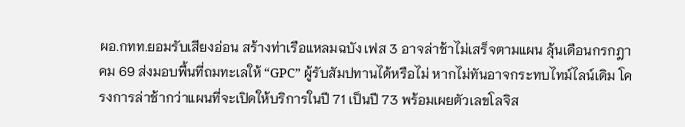ผอ.กทท.ยอมรับเสียงอ่อน สร้างท่าเรือแหลมฉบัง เฟส 3 อาจล่าช้าไม่เสร็จตามแผน ลุ้นเดือนกรกฎาคม 69 ส่งมอบพื้นที่ถมทะเลให้ “GPC” ผู้รับสัมปทานได้หรือไม่ หากไม่ทันอาจกระทบไทม์ไลน์เดิม โครงการล่าช้ากว่าแผนที่จะเปิดให้บริการในปี 71 เป็นปี 73 พร้อมเผยตัวเลขโลจิส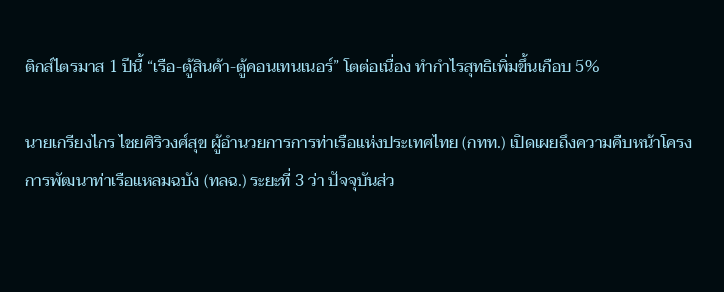ติกส์ไตรมาส 1 ปีนี้ “เรือ-ตู้สินค้า-ตู้คอนเทนเนอร์” โตต่อเนื่อง ทำกำไรสุทธิเพิ่มขึ้นเกือบ 5%

นายเกรียงไกร ไชยศิริวงศ์สุข ผู้อำนวยการการท่าเรือแห่งประเทศไทย (กทท.) เปิดเผยถึงความคืบหน้าโครงการพัฒนาท่าเรือแหลมฉบัง (ทลฉ.) ระยะที่ 3 ว่า ปัจจุบันส่ว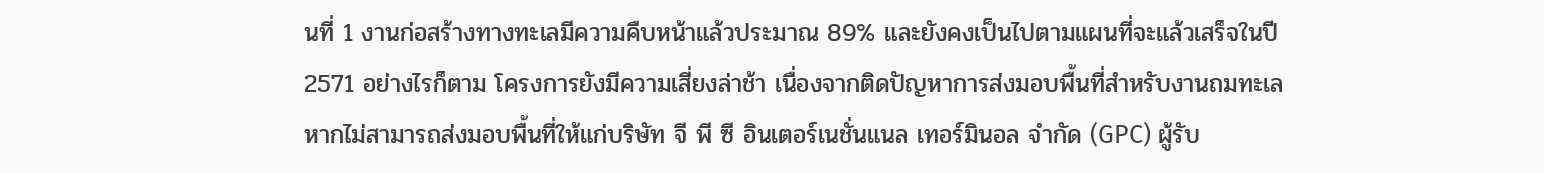นที่ 1 งานก่อสร้างทางทะเลมีความคืบหน้าแล้วประมาณ 89% และยังคงเป็นไปตามแผนที่จะแล้วเสร็จในปี 2571 อย่างไรก็ตาม โครงการยังมีความเสี่ยงล่าช้า เนื่องจากติดปัญหาการส่งมอบพื้นที่สำหรับงานถมทะเล หากไม่สามารถส่งมอบพื้นที่ให้แก่บริษัท จี พี ซี อินเตอร์เนชั่นแนล เทอร์มินอล จำกัด (GPC) ผู้รับ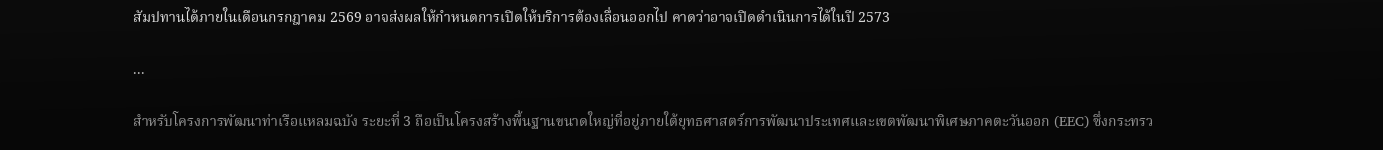สัมปทานได้ภายในเดือนกรกฎาคม 2569 อาจส่งผลให้กำหนดการเปิดให้บริการต้องเลื่อนออกไป คาดว่าอาจเปิดดำเนินการได้ในปี 2573

...

สำหรับโครงการพัฒนาท่าเรือแหลมฉบัง ระยะที่ 3 ถือเป็นโครงสร้างพื้นฐานขนาดใหญ่ที่อยู่ภายใต้ยุทธศาสตร์การพัฒนาประเทศและเขตพัฒนาพิเศษภาคตะวันออก (EEC) ซึ่งกระทรว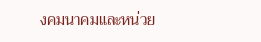งคมนาคมและหน่วย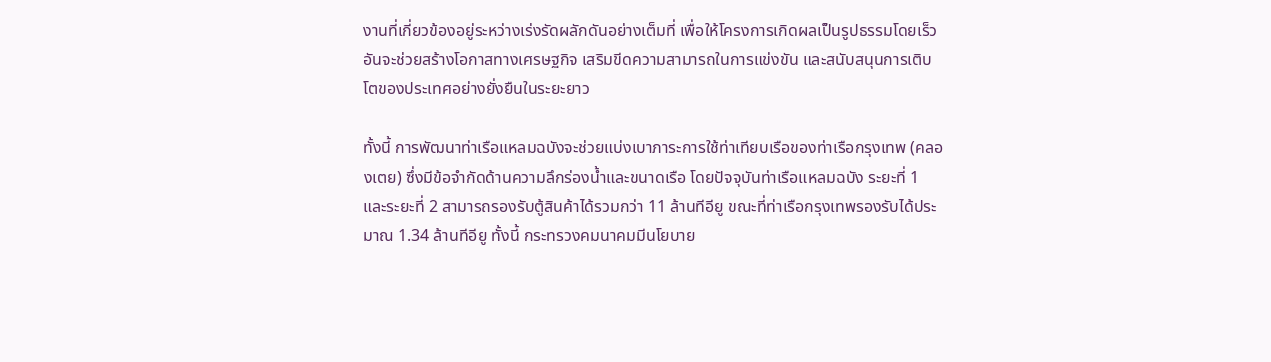งานที่เกี่ยวข้องอยู่ระหว่างเร่งรัดผลักดันอย่างเต็มที่ เพื่อให้โครงการเกิดผลเป็นรูปธรรมโดยเร็ว อันจะช่วยสร้างโอกาสทางเศรษฐกิจ เสริมขีดความสามารถในการแข่งขัน และสนับสนุนการเติบโตของประเทศอย่างยั่งยืนในระยะยาว

ทั้งนี้ การพัฒนาท่าเรือแหลมฉบังจะช่วยแบ่งเบาภาระการใช้ท่าเทียบเรือของท่าเรือกรุงเทพ (คลองเตย) ซึ่งมีข้อจำกัดด้านความลึกร่องน้ำและขนาดเรือ โดยปัจจุบันท่าเรือแหลมฉบัง ระยะที่ 1 และระยะที่ 2 สามารถรองรับตู้สินค้าได้รวมกว่า 11 ล้านทีอียู ขณะที่ท่าเรือกรุงเทพรองรับได้ประมาณ 1.34 ล้านทีอียู ทั้งนี้ กระทรวงคมนาคมมีนโยบาย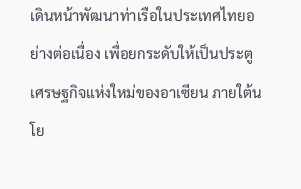เดินหน้าพัฒนาท่าเรือในประเทศไทยอย่างต่อเนื่อง เพื่อยกระดับให้เป็นประตูเศรษฐกิจแห่งใหม่ของอาเซียน ภายใต้นโย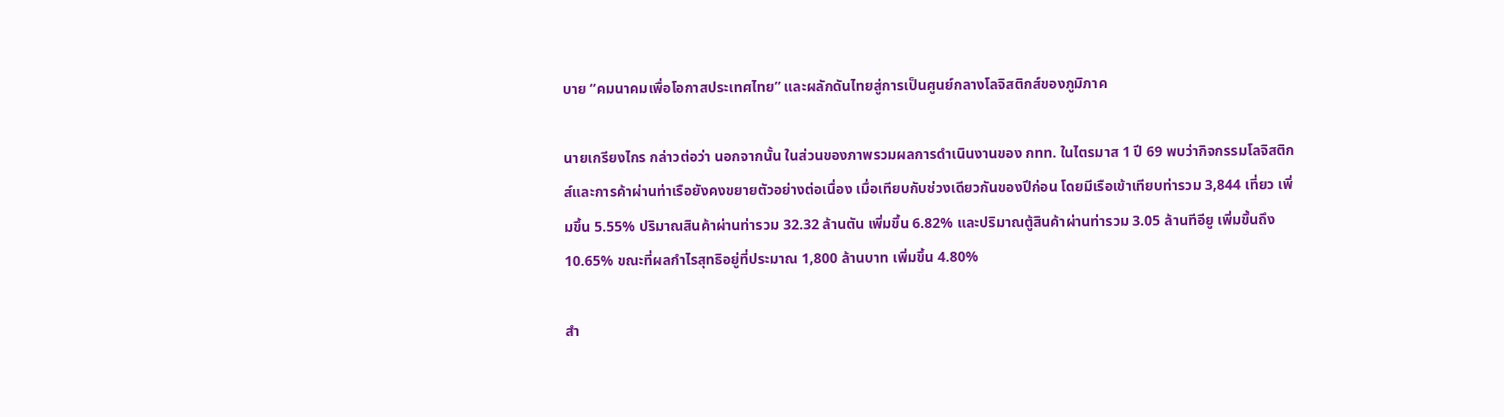บาย “คมนาคมเพื่อโอกาสประเทศไทย” และผลักดันไทยสู่การเป็นศูนย์กลางโลจิสติกส์ของภูมิภาค

นายเกรียงไกร กล่าวต่อว่า นอกจากนั้น ในส่วนของภาพรวมผลการดำเนินงานของ กทท. ในไตรมาส 1 ปี 69 พบว่ากิจกรรมโลจิสติกส์และการค้าผ่านท่าเรือยังคงขยายตัวอย่างต่อเนื่อง เมื่อเทียบกับช่วงเดียวกันของปีก่อน โดยมีเรือเข้าเทียบท่ารวม 3,844 เที่ยว เพิ่มขึ้น 5.55% ปริมาณสินค้าผ่านท่ารวม 32.32 ล้านตัน เพิ่มขึ้น 6.82% และปริมาณตู้สินค้าผ่านท่ารวม 3.05 ล้านทีอียู เพิ่มขึ้นถึง 10.65% ขณะที่ผลกำไรสุทธิอยู่ที่ประมาณ 1,800 ล้านบาท เพิ่มขึ้น 4.80%

สำ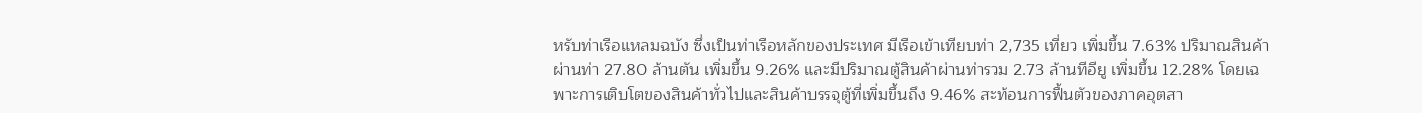หรับท่าเรือแหลมฉบัง ซึ่งเป็นท่าเรือหลักของประเทศ มีเรือเข้าเทียบท่า 2,735 เที่ยว เพิ่มขึ้น 7.63% ปริมาณสินค้าผ่านท่า 27.80 ล้านตัน เพิ่มขึ้น 9.26% และมีปริมาณตู้สินค้าผ่านท่ารวม 2.73 ล้านทีอียู เพิ่มขึ้น 12.28% โดยเฉพาะการเติบโตของสินค้าทั่วไปและสินค้าบรรจุตู้ที่เพิ่มขึ้นถึง 9.46% สะท้อนการฟื้นตัวของภาคอุตสา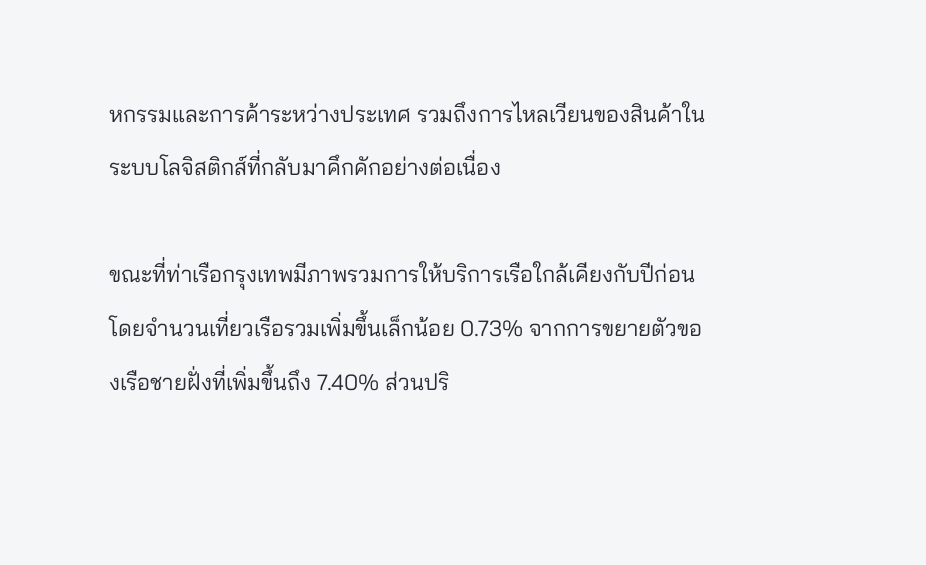หกรรมและการค้าระหว่างประเทศ รวมถึงการไหลเวียนของสินค้าในระบบโลจิสติกส์ที่กลับมาคึกคักอย่างต่อเนื่อง

ขณะที่ท่าเรือกรุงเทพมีภาพรวมการให้บริการเรือใกล้เคียงกับปีก่อน โดยจำนวนเที่ยวเรือรวมเพิ่มขึ้นเล็กน้อย 0.73% จากการขยายตัวของเรือชายฝั่งที่เพิ่มขึ้นถึง 7.40% ส่วนปริ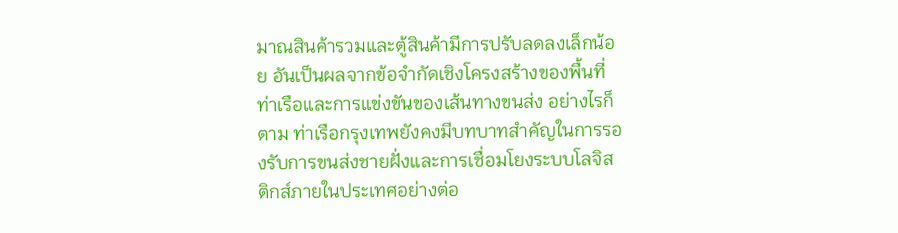มาณสินค้ารวมและตู้สินค้ามีการปรับลดลงเล็กน้อย อันเป็นผลจากข้อจำกัดเชิงโครงสร้างของพื้นที่ท่าเรือและการแข่งขันของเส้นทางขนส่ง อย่างไรก็ตาม ท่าเรือกรุงเทพยังคงมีบทบาทสำคัญในการรองรับการขนส่งชายฝั่งและการเชื่อมโยงระบบโลจิสติกส์ภายในประเทศอย่างต่อ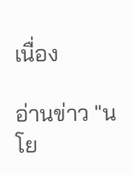เนื่อง

อ่านข่าว "นโย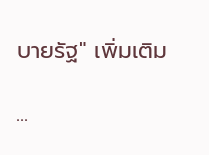บายรัฐ" เพิ่มเติม

...